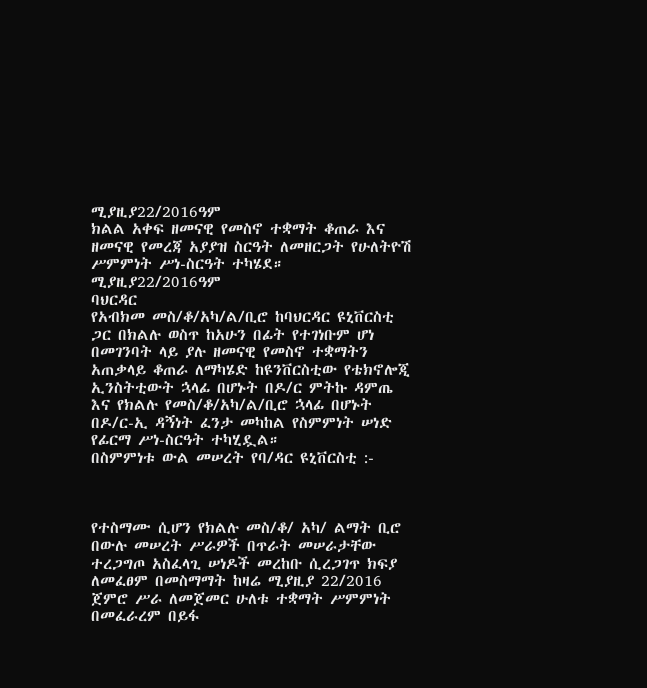ሚያዚያ22/2016ዓም
ክልል አቀፍ ዘመናዊ የመስኖ ተቋማት ቆጠራ እና ዘመናዊ የመረጃ አያያዝ ስርዓት ለመዘርጋት የሁለትዮሽ ሥምምነት ሥነ-ስርዓት ተካሄደ።
ሚያዚያ22/2016ዓም
ባህርዳር
የአብክመ መስ/ቆ/አካ/ል/ቢሮ ከባህርዳር ዩኒቨርስቲ ጋር በክልሉ ወስጥ ከአሁን በፊት የተገነቡም ሆነ በመገንባት ላይ ያሉ ዘመናዊ የመስኖ ተቋማትን አጠቃላይ ቆጠራ ለማካሄድ ከዩንቨርስቲው የቴክኖሎጂ ኢንስትቲውት ኋላፊ በሆኑት በዶ/ር ምትኩ ዳምጤ እና የክልሉ የመስ/ቆ/አካ/ል/ቢሮ ኋላፊ በሆኑት በዶ/ር-ኢ ዳኝነት ፈንታ መካከል የስምምነት ሠነድ የፊርማ ሥነ-ስርዓት ተካሂዷል።
በስምምነቱ ውል መሠረት የባ/ዳር ዩኒቨርስቲ :-



የተስማሙ ሲሆን የክልሉ መስ/ቆ/ አካ/ ልማት ቢሮ በውሉ መሠረት ሥራዎች በጥራት መሠራታቸው ተረጋግጦ አስፈላጊ ሠነዶች መረከቡ ሲረጋገጥ ክፍያ ለመፈፀም በመስማማት ከዛሬ ሚያዚያ 22/2016 ጀምሮ ሥራ ለመጀመር ሁለቱ ተቋማት ሥምምነት በመፈራረም በይፋ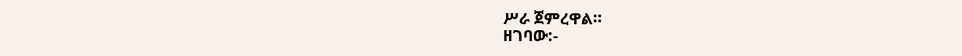ሥራ ጀምረዋል።
ዘገባው:-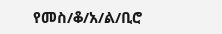የመስ/ቆ/አ/ል/ቢሮ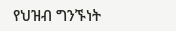የህዝብ ግንኙነት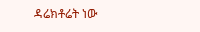ዳሬክቶሬት ነው